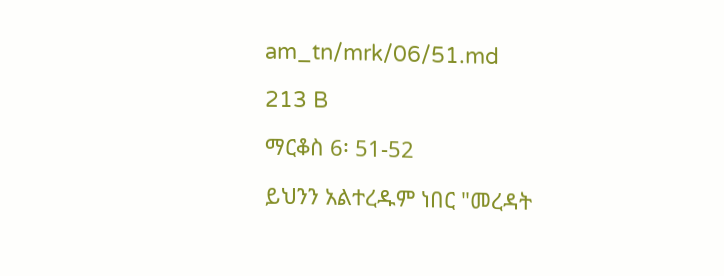am_tn/mrk/06/51.md

213 B

ማርቆስ 6፡ 51-52

ይህንን አልተረዱም ነበር "መረዳት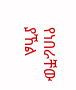የነበራቸው ያኸል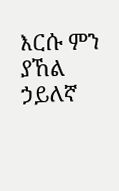እርሱ ምን ያኸል ኃይለኛ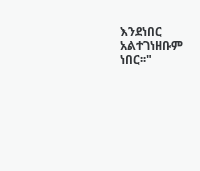እንደነበር አልተገነዘቡም ነበር፡፡"